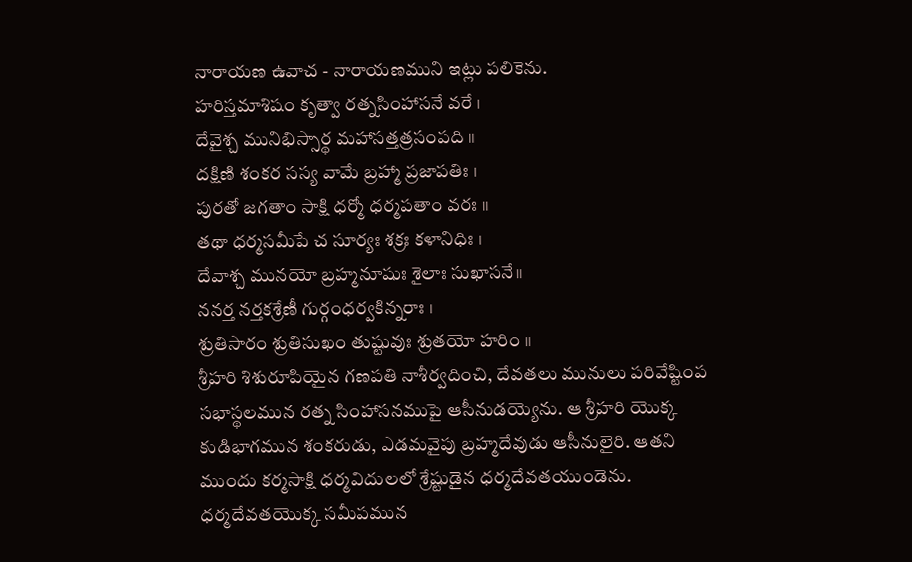నారాయణ ఉవాచ - నారాయణముని ఇట్లు పలికెను.
హరిస్తమాశిషం కృత్వా రత్నసింహాసనే వరే ।
దేవైశ్చ మునిభిస్సార్థ మహాసత్తత్రసంపది ॥
దక్షిణి శంకర సస్య వామే బ్రహ్మా ప్రజాపతిః ।
పురతో జగతాం సాక్షి ధర్మో ధర్మపతాం వరః ॥
తథా ధర్మసమీపే చ సూర్యః శక్రః కళానిధిః ।
దేవాశ్చ మునయో బ్రహ్మనూషుః శైలాః సుఖాసనే॥
ననర్త నర్తకశ్రేణీ గుర్గంధర్వకిన్నరాః ।
శ్రుతిసారం శ్రుతిసుఖం తుష్టువుః శ్రుతయో హరిం ॥
శ్రీహరి శిశురూపియైన గణపతి నాశీర్వదించి, దేవతలు మునులు పరివేష్టింప సభాస్థలమున రత్న సింహాసనముపై ఆసీనుడయ్యెను. ఆ శ్రీహరి యొక్క కుడిభాగమున శంకరుడు, ఎడమవైపు బ్రహ్మదేవుడు ఆసీనులైరి. ఆతని ముందు కర్మసాక్షి ధర్మవిదులలో శ్రేష్టుడైన ధర్మదేవతయుండెను. ధర్మదేవతయొక్క సమీపమున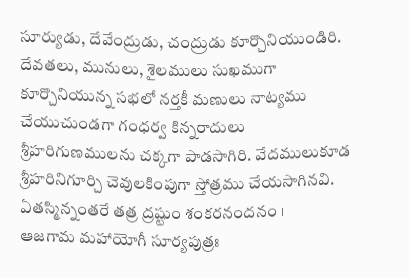సూర్యుడు, దేవేంద్రుడు, చంద్రుడు కూర్చొనియుండిరి. దేవతలు, మునులు, శైలములు సుఖముగా కూర్చొనియున్న సభలో నర్తకీ మణులు నాట్యము చేయుచుండగా గంధర్వ కిన్నరాదులు శ్రీహరిగుణములను చక్కగా పాడసాగిరి. వేదములుకూడ శ్రీహరినిగూర్చి చెవులకింపుగా స్తోత్రము చేయసాగినవి.
ఏతస్మిన్నంతరే తత్ర ద్రష్టుం శంకరనందనం ।
ఆజగామ మహాయోగీ సూర్యపుత్రః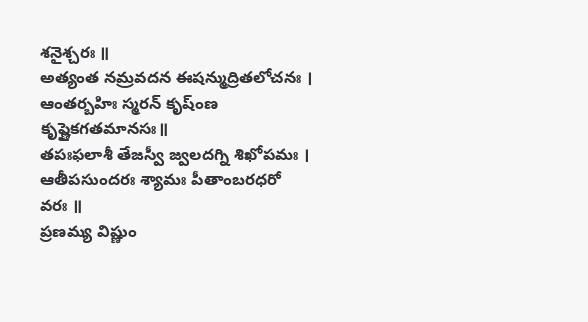శనైశ్చరః ॥
అత్యంత నమ్రవదన ఈషన్ముద్రితలోచనః ।
ఆంతర్బహిః స్మరన్ కృష్ంణ కృష్ణైకగతమానసః॥
తపఃఫలాశీ తేజస్వీ జ్వలదగ్ని శిఖోపమః ।
ఆతీపసుందరః శ్యామః పీతాంబరధరో వరః ॥
ప్రణమ్య విష్ణుం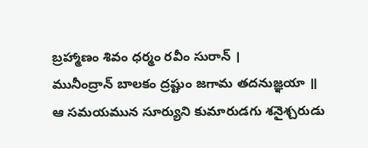బ్రహ్మాణం శివం ధర్మం రవీం సురాన్ ।
మునీంద్రాన్ బాలకం ద్రష్టుం జగామ తదనుజ్ఞయా ॥
ఆ సమయమున సూర్యుని కుమారుడగు శనైశ్చరుడు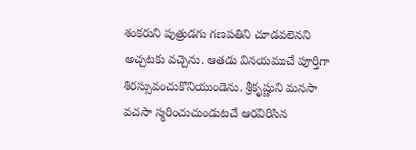శంకరుని పుత్రుడగు గణపతిని చూడవలెనని అచ్చటకు వచ్చెను. ఆతడు వినయముచే పూర్తిగా శిరస్సువంచుకొనియుండెను. శ్రీకృష్ణుని మనసా వచసా స్మరించుచుండుటచే ఆరవిరిసిన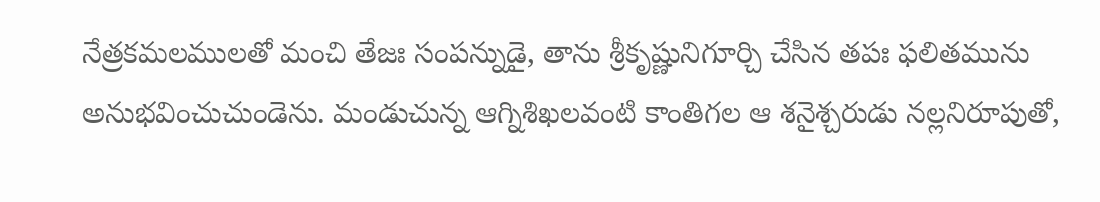నేత్రకమలములతో మంచి తేజః సంపన్నుడై, తాను శ్రీకృష్ణునిగూర్చి చేసిన తపః ఫలితమును అనుభవించుచుండెను. మండుచున్న ఆగ్నిశిఖలవంటి కాంతిగల ఆ శనైశ్చరుడు నల్లనిరూపుతో,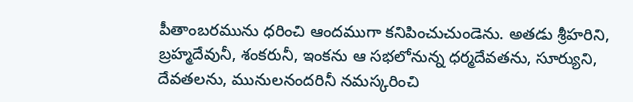పీతాంబరమును ధరించి ఆందముగా కనిపించుచుండెను. అతడు శ్రీహరిని, బ్రహ్మదేవునీ, శంకరునీ, ఇంకను ఆ సభలోనున్న ధర్మదేవతను, సూర్యుని, దేవతలను, మునులనందరినీ నమస్కరించి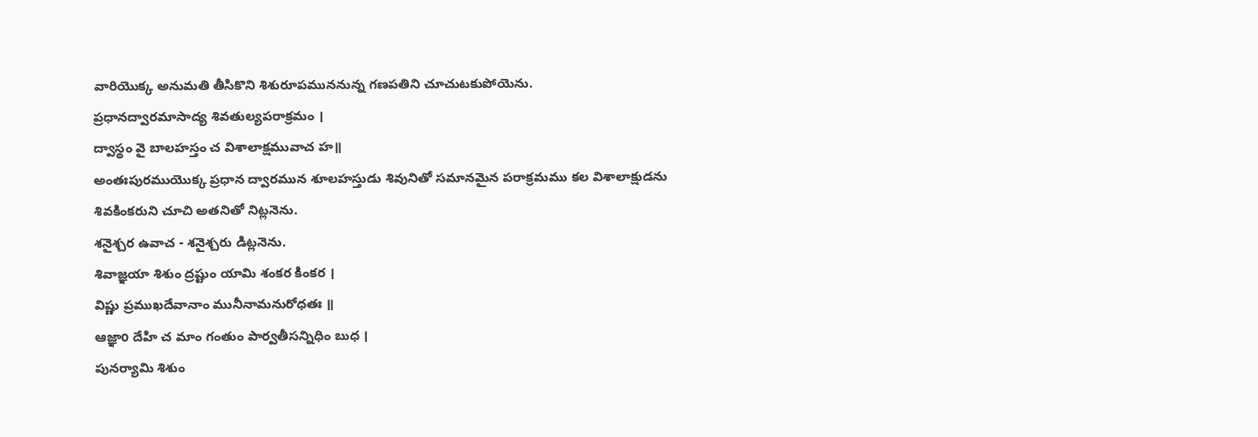వారియొక్క అనుమతి తీసికొని శిశురూపముననున్న గణపతిని చూచుటకుపోయెను.
ప్రధానద్వారమాసాద్య శివతుల్యపరాక్రమం ।
ద్వాస్థం వై బాలహస్తం చ విశాలాక్షమువాచ హ॥
అంతఃపురముయొక్క ప్రధాన ద్వారమున శూలహస్తుడు శివునితో సమానమైన పరాక్రమము కల విశాలాక్షుడను శివకింకరుని చూచి అతనితో నిట్లనెను.
శనైశ్చర ఉవాచ - శనైశ్చరు డిట్లనెను.
శివాజ్ఞయా శిశుం ద్రష్టుం యామి శంకర కింకర ।
విష్ణు ప్రముఖదేవానాం మునీనామనురోధతః ॥
ఆజ్ఞాo దేహి చ మాం గంతుం పార్వతీసన్నిధిం బుధ ।
పునర్యామి శిశుం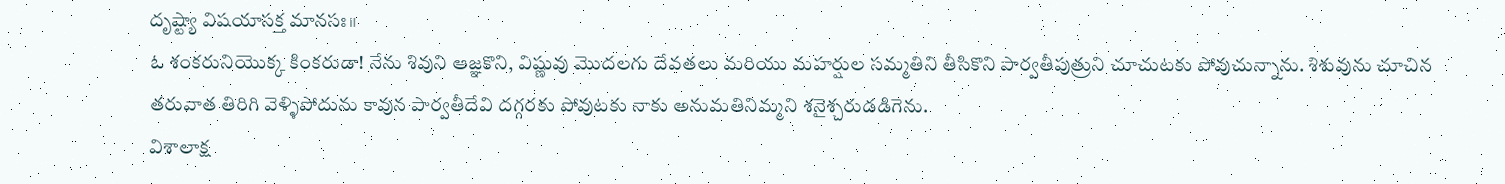దృష్ట్యా విషయాసక్త మానసః॥
ఓ శంకరునియొక్క కింకరుడా! నేను శివుని ఆజ్ఞకొని, విష్ణువు మొదలగు దేవతలు మరియు మహర్షుల సమ్మతిని తీసికొని పార్వతీపుత్రుని చూచుటకు పోవుచున్నాను. శిశువును చూచిన తరువాత తిరిగి వెళ్ళిపోదును కావున పార్వతీదేవి దగ్గరకు పోవుటకు నాకు అనుమతినిమ్మని శనైశ్చరుడడిగెను.
విశాలాక్ష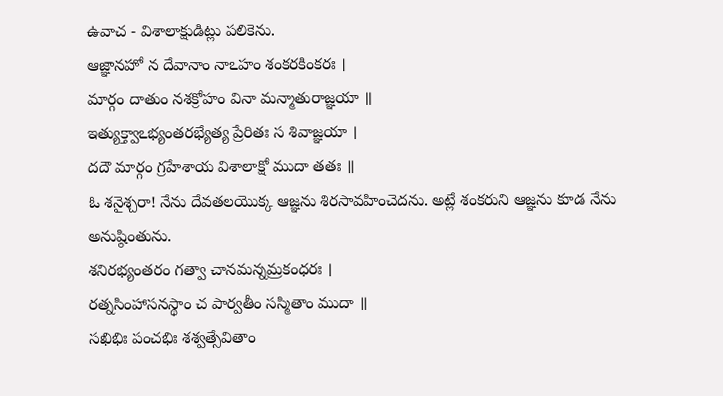ఉవాచ - విశాలాక్షుడిట్లు పలికెను.
ఆజ్ఞానహో న దేవానాం నాఽహం శంకరకింకరః ।
మార్గం దాతుం నశక్రోహం వినా మన్మాతురాజ్ఞయా ॥
ఇత్యుక్త్వాఽభ్యంతరభ్యేత్య ప్రేరితః స శివాజ్ఞయా ।
దదౌ మార్గం గ్రహేశాయ విశాలాక్షో ముదా తతః ॥
ఓ శనైశ్చరా! నేను దేవతలయొక్క ఆజ్ఞను శిరసావహించెదను. అట్లే శంకరుని ఆజ్ఞను కూడ నేను అనుష్ఠింతును.
శనిరభ్యంతరం గత్వా చానమన్నమ్రకంధరః ।
రత్నసింహాసనస్థాం చ పార్వతీం సస్మితాం ముదా ॥
సఖిభిః పంచభిః శశ్వత్సేవితాం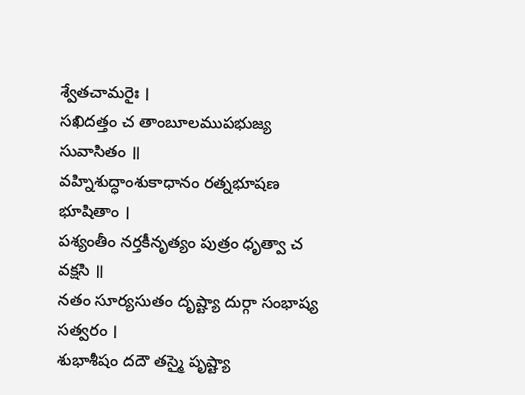శ్వేతచామరైః ।
సఖిదత్తం చ తాంబూలముపభుజ్య సువాసితం ॥
వహ్నిశుద్ధాంశుకాధానం రత్నభూషణ భూషితాం ।
పశ్యంతీం నర్తకీనృత్యం పుత్రం ధృత్వా చ వక్షసి ॥
నతం సూర్యసుతం దృష్ట్యా దుర్గా సంభాష్య సత్వరం ।
శుభాశీషం దదౌ తస్మై పృష్ట్యా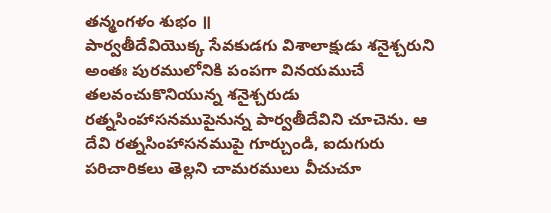తన్మంగళం శుభం ॥
పార్వతీదేవియొక్క సేవకుడగు విశాలాక్షుడు శనైశ్చరుని అంతః పురములోనికి పంపగా వినయముచే తలవంచుకొనియున్న శనైశ్చరుడు రత్నసింహాసనముపైనున్న పార్వతీదేవిని చూచెను. ఆ దేవి రత్నసింహాసనముపై గూర్చుండి, ఐదుగురు పరిచారికలు తెల్లని చామరములు వీచుచూ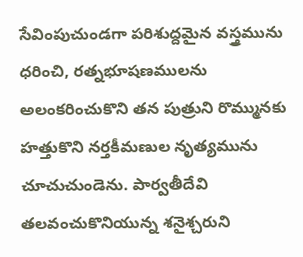సేవింపుచుండగా పరిశుద్దమైన వస్త్రమును ధరించి, రత్నభూషణములను అలంకరించుకొని తన పుత్రుని రొమ్మునకు హత్తుకొని నర్తకీమణుల నృత్యమును చూచుచుండెను. పార్వతీదేవి తలవంచుకొనియున్న శనైశ్చరుని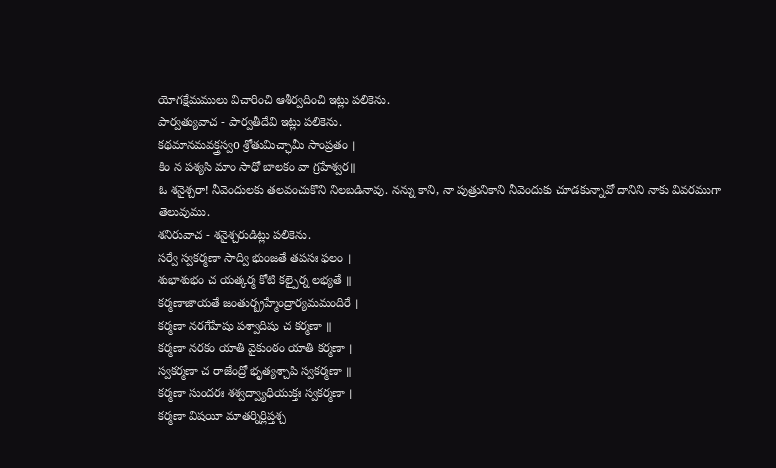యోగక్షేమములు విచారించి ఆశీర్వదించి ఇట్లు పలికెను.
పార్వత్యువాచ - పార్వతీదేవి ఇట్లు పలికెను.
కథమానమవక్త్రస్వo శ్రోతుమిచ్ఛామీ సాంప్రతం ।
కిం న పశ్యసి మాం సాధో బాలకం వా గ్రహేశ్వర॥
ఓ శనైశ్చరా! నీవెందులకు తలవంచుకొని నిలబడినావు. నన్ను కాని, నా పుత్రునికాని నీవెందుకు చూడకున్నావో దానిని నాకు వివరముగా తెలువుము.
శనిరువాచ - శనైశ్చరుడిట్లు పలికెను.
సర్వే స్వకర్మణా సాద్వి భుంజతే తపసః ఫలం ।
శుభాశుభం చ యత్కర్మ కోటి కల్పైర్న లభ్యతే ॥
కర్మణాజాయతే జంతుర్బ్రహ్మేంద్రార్యమమందిరే ।
కర్మణా నరగేహేషు పశ్వాదిషు చ కర్మణా ॥
కర్మణా నరకం యాతి వైకుంఠం యాతి కర్మణా ।
స్వకర్మణా చ రాజేంద్రో భృత్యశ్చాపి స్వకర్మణా ॥
కర్మణా సుందరః శశ్వద్వ్యాధియుక్తః స్వకర్మణా ।
కర్మణా విషయీ మాతర్నిర్లిప్తశ్చ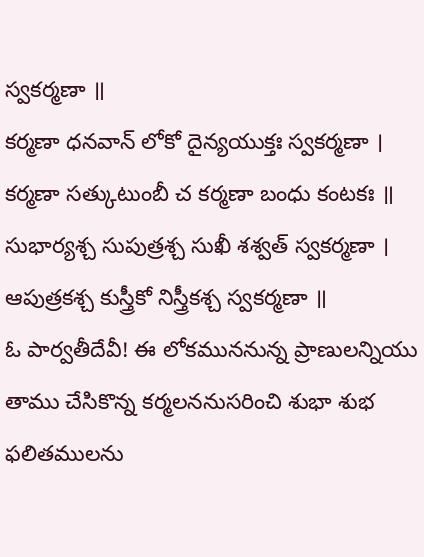స్వకర్మణా ॥
కర్మణా ధనవాన్ లోకో దైన్యయుక్తః స్వకర్మణా ।
కర్మణా సత్కుటుంబీ చ కర్మణా బంధు కంటకః ॥
సుభార్యశ్చ సుపుత్రశ్చ సుఖీ శశ్వత్ స్వకర్మణా ।
ఆపుత్రకశ్చ కుస్త్రీకో నిస్త్రీకశ్చ స్వకర్మణా ॥
ఓ పార్వతీదేవీ! ఈ లోకముననున్న ప్రాణులన్నియు తాము చేసికొన్న కర్మలననుసరించి శుభా శుభ ఫలితములను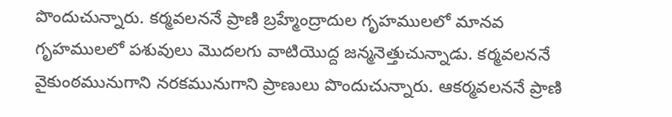పొందుచున్నారు. కర్మవలననే ప్రాణి బ్రహ్మేంద్రాదుల గృహములలో మానవ గృహములలో పశువులు మొదలగు వాటియొద్ద జన్మనెత్తుచున్నాడు. కర్మవలననే వైకుంఠమునుగాని నరకమునుగాని ప్రాణులు పొందుచున్నారు. ఆకర్మవలననే ప్రాణి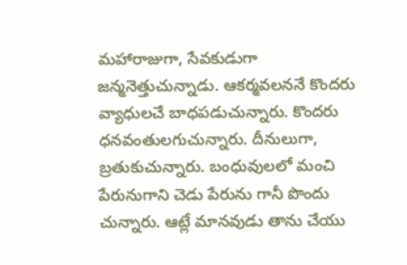మహారాజుగా, సేవకుడుగా జన్మనెత్తుచున్నాడు. ఆకర్మవలననే కొందరు వ్యాధులచే బాధపడుచున్నారు. కొందరు ధనవంతులగుచున్నారు. దీనులుగా, బ్రతుకుచున్నారు. బంధువులలో మంచి పేరునుగాని చెడు పేరును గానీ పొందు చున్నారు. ఆట్లే మానవుడు తాను చేయు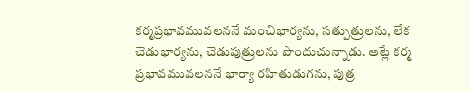కర్మప్రభావమువలననే మంచిభార్యను, సత్పుత్రులను, లేక చెడుభార్యను, చెడుపుత్రులను పొందుచున్నాడు. అట్లే కర్మ ప్రభావమువలననే భార్యా రహితుడుగను, పుత్ర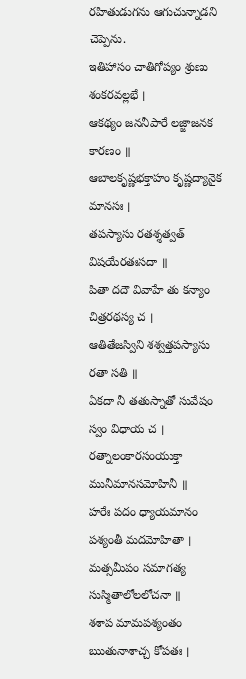రహితుడుగను ఆగుచున్నాడని చెప్పెను.
ఇతిహాసం చాతిగోప్యం శ్రుణు శంకరవల్లభే ।
ఆకథ్యం జననీపారే లజ్జాజనక కారణం ॥
ఆబాలకృష్ణభక్తాహం కృష్ణద్యానైక మానసః ।
తపస్యాసు రతశ్శత్వత్ విషయేరతఃసదా ॥
పితా దదౌ వివాహే తు కన్యాం చిత్రరథస్య చ ।
ఆతితేజస్విని శశ్వత్తపస్యాసు రతా సతి ॥
ఏకదా నీ తతుస్నాతో సువేషం స్వం విధాయ చ ।
రత్నాలంకారసంయుక్తా మునీమానసమోహినీ ॥
హరేః పదం ధ్యాయమానం పశ్యంతీ మదమోహితా ।
మత్సమీపం సమాగత్య సుస్మితాలోలలోచనా ॥
శశాప మామపశ్యంతం ఋతునాశాచ్చ కోపతః ।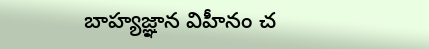బాహ్యజ్ఞాన విహీనం చ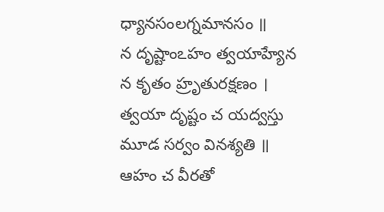ధ్యానసంలగ్నమానసం ॥
న దృష్టాంఽహం త్వయాహ్యేన న కృతం హ్రృతురక్షణం ।
త్వయా దృష్టం చ యద్వస్తు మూడ సర్వం వినశ్యతి ॥
ఆహం చ వీరతో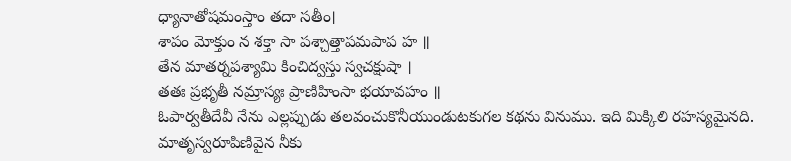ధ్యానాతోషమంస్తాం తదా సతీం।
శాపం మోక్తుం న శక్తా సా పశ్చాత్తాపమపాప హ ॥
తేన మాతర్నపశ్యామి కించిద్వస్తు స్వచక్షుషా ।
తతః ప్రభృతీ నమ్రాస్యః ప్రాణిహింసా భయావహం ॥
ఓపార్వతీదేవీ నేను ఎల్లప్పుడు తలవంచుకొనీయుండుటకుగల కథను వినుము. ఇది మిక్కిలి రహస్యమైనది. మాతృస్వరూపిణివైన నీకు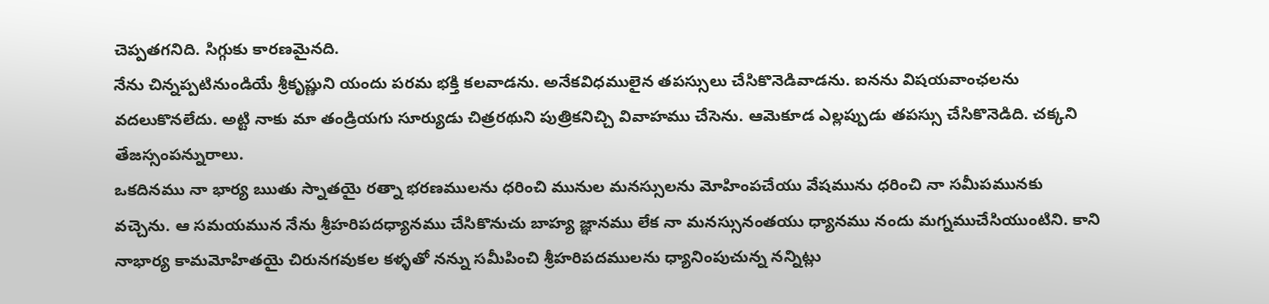చెప్పతగనిది. సిగ్గుకు కారణమైనది.
నేను చిన్నప్పటినుండియే శ్రీకృష్ణుని యందు పరమ భక్తి కలవాడను. అనేకవిధములైన తపస్సులు చేసికొనెడివాడను. ఐనను విషయవాంఛలను వదలుకొనలేదు. అట్టి నాకు మా తండ్రియగు సూర్యుడు చిత్రరథుని పుత్రికనిచ్చి వివాహము చేసెను. ఆమెకూడ ఎల్లప్పుడు తపస్సు చేసికొనెడిది. చక్కని తేజస్సంపన్నురాలు.
ఒకదినము నా భార్య ఋతు స్నాతయై రత్నా భరణములను ధరించి మునుల మనస్సులను మోహింపచేయు వేషమును ధరించి నా సమీపమునకు వచ్చెను. ఆ సమయమున నేను శ్రీహరిపదధ్యానము చేసికొనుచు బాహ్య జ్ఞానము లేక నా మనస్సునంతయు ధ్యానము నందు మగ్నముచేసియుంటిని. కాని నాభార్య కామమోహితయై చిరునగవుకల కళ్ళతో నన్ను సమీపించి శ్రీహరిపదములను ధ్యానింపుచున్న నన్నిట్లు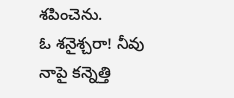శపించెను.
ఓ శనైశ్చరా! నీవు నాపై కన్నెత్తి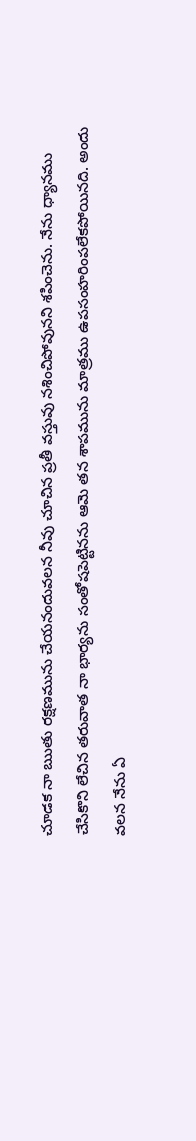చూడక నా ఋతు రక్షణమును చేయనందువలన నీవు చూచిన ప్రతీ వస్తువు నశించిపోవునని శపించెను. నేను ధ్యానము చేసికొని లేచిన తరువాత నా భార్యను సంతోషపెట్టినను ఆమె తన శాపమును మాత్రము ఉపసంహరింపలేకపోయినది. అందు వలన నేను ఏ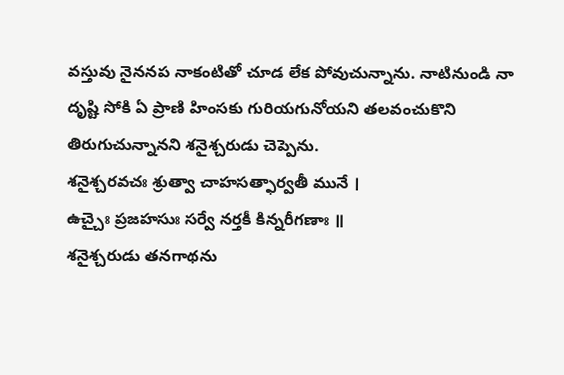వస్తువు నైననప నాకంటితో చూడ లేక పోవుచున్నాను. నాటినుండి నా దృష్టి సోకి ఏ ప్రాణి హింసకు గురియగునోయని తలవంచుకొని తిరుగుచున్నానని శనైశ్చరుడు చెప్పెను.
శనైశ్చరవచః శ్రుత్వా చాహసత్ఫార్వతీ మునే ।
ఉచ్చైః ప్రజహసుః సర్వే నర్తకీ కిన్నరీగణాః ॥
శనైశ్చరుడు తనగాథను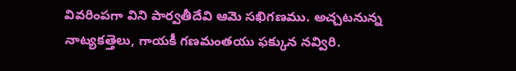వివరింపగా విని పార్వతీదేవి ఆమె సఖిగణము. అచ్చటనున్న నాట్యకత్తెలు, గాయకీ గణమంతయు ఫక్కున నవ్విరి.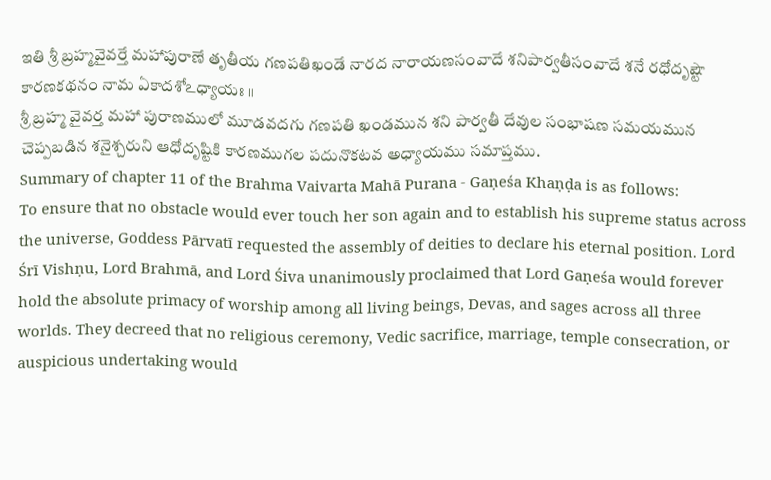ఇతి శ్రీ బ్రహ్మవైవర్తే మహాపురాణే తృతీయ గణపతిఖండే నారద నారాయణసంవాదే శనిపార్వతీసంవాదే శనే రధోదృష్టౌ కారణకథనం నామ ఏకాదశోఽధ్యాయః ॥
శ్రీ బ్రహ్మ వైవర్త మహా పురాణములో మూడవదగు గణపతి ఖండమున శని పార్వతీ దేవుల సంభాషణ సమయమున చెప్పబడిన శనైశ్చరుని ఆధోదృష్టికి కారణముగల పదునొకటవ అధ్యాయము సమాప్తము.
Summary of chapter 11 of the Brahma Vaivarta Mahā Purana - Gaṇeśa Khaṇḍa is as follows:
To ensure that no obstacle would ever touch her son again and to establish his supreme status across the universe, Goddess Pārvatī requested the assembly of deities to declare his eternal position. Lord Śrī Vishṇu, Lord Brahmā, and Lord Śiva unanimously proclaimed that Lord Gaṇeśa would forever hold the absolute primacy of worship among all living beings, Devas, and sages across all three worlds. They decreed that no religious ceremony, Vedic sacrifice, marriage, temple consecration, or auspicious undertaking would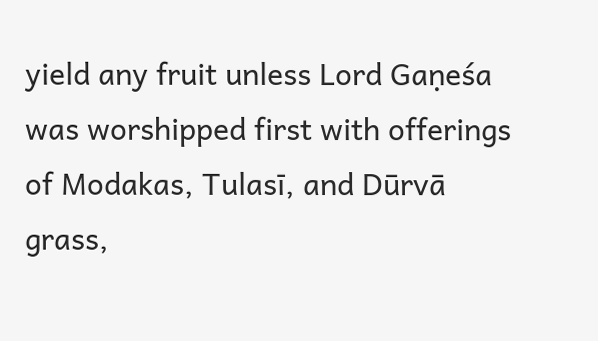yield any fruit unless Lord Gaṇeśa was worshipped first with offerings of Modakas, Tulasī, and Dūrvā grass,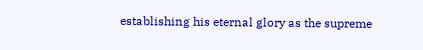establishing his eternal glory as the supreme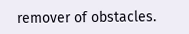remover of obstacles.